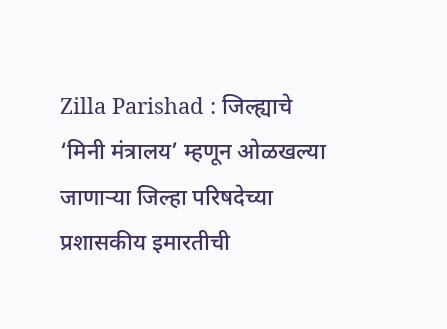Zilla Parishad : जिल्ह्याचे ‘मिनी मंत्रालय’ म्हणून ओळखल्या जाणाऱ्या जिल्हा परिषदेच्या प्रशासकीय इमारतीची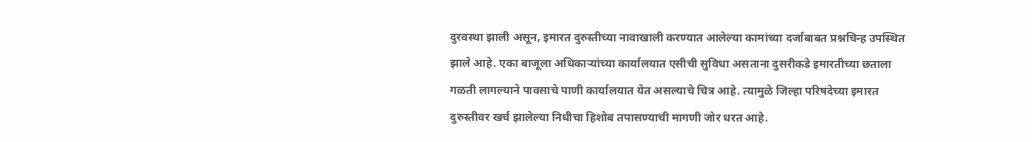दुरवस्था झाली असून, इमारत दुरुस्तीच्या नावाखाली करण्यात आलेल्या कामांच्या दर्जाबाबत प्रश्नचिन्ह उपस्थित झाले आहे. एका बाजूला अधिकाऱ्यांच्या कार्यालयात एसीची सुविधा असताना दुसरीकडे इमारतीच्या छताला गळती लागल्याने पावसाचे पाणी कार्यालयात येत असल्याचे चित्र आहे. त्यामुळे जिल्हा परिषदेच्या इमारत दुरुस्तीवर खर्च झालेल्या निधीचा हिशोब तपासण्याची मागणी जोर धरत आहे.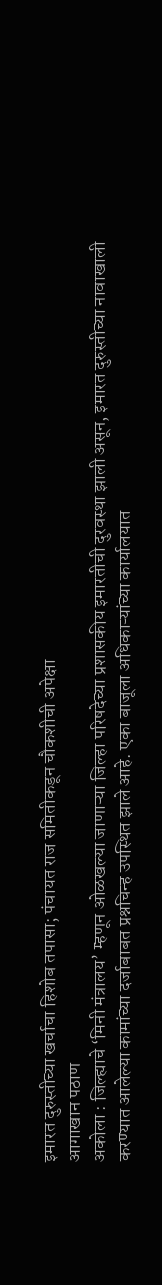इमारत दुरुस्तीच्या खर्चाचा हिशोब तपासा; पंचायत राज समितीकडून चौकशीची अपेक्षा
आगाखान पठाण
अकोला : जिल्ह्याचे ‘मिनी मंत्रालय’ म्हणून ओळखल्या जाणाऱ्या जिल्हा परिषदेच्या प्रशासकीय इमारतीची दुरवस्था झाली असून, इमारत दुरुस्तीच्या नावाखाली करण्यात आलेल्या कामांच्या दर्जाबाबत प्रश्नचिन्ह उपस्थित झाले आहे. एका बाजूला अधिकाऱ्यांच्या कार्यालयात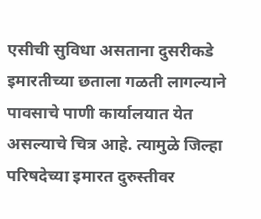एसीची सुविधा असताना दुसरीकडे इमारतीच्या छताला गळती लागल्याने पावसाचे पाणी कार्यालयात येत असल्याचे चित्र आहे. त्यामुळे जिल्हा परिषदेच्या इमारत दुरुस्तीवर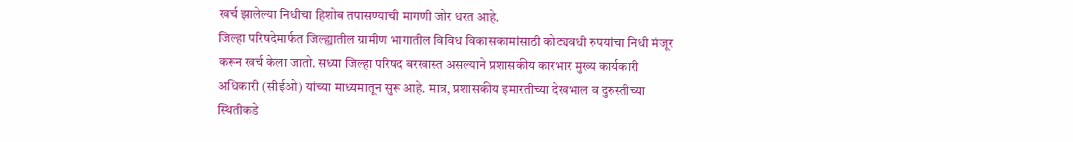खर्च झालेल्या निधीचा हिशोब तपासण्याची मागणी जोर धरत आहे.
जिल्हा परिषदेमार्फत जिल्ह्यातील ग्रामीण भागातील विविध विकासकामांसाठी कोट्यवधी रुपयांचा निधी मंजूर करून खर्च केला जातो. सध्या जिल्हा परिषद बरखास्त असल्याने प्रशासकीय कारभार मुख्य कार्यकारी अधिकारी (सीईओ) यांच्या माध्यमातून सुरू आहे. मात्र, प्रशासकीय इमारतीच्या देखभाल व दुरुस्तीच्या स्थितीकडे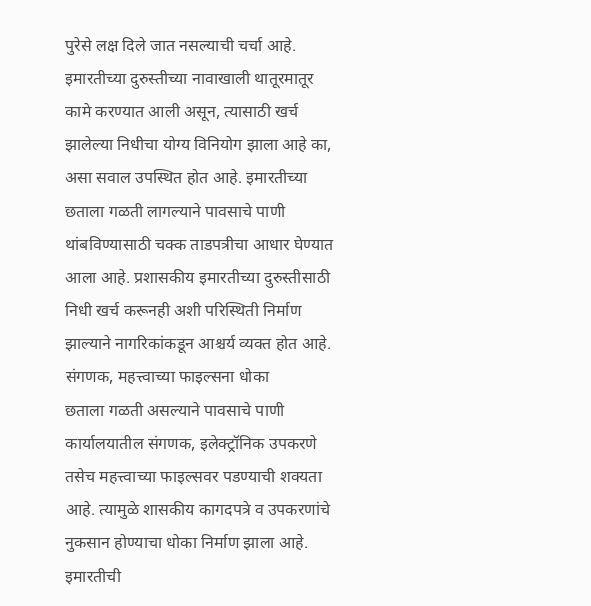पुरेसे लक्ष दिले जात नसल्याची चर्चा आहे.
इमारतीच्या दुरुस्तीच्या नावाखाली थातूरमातूर कामे करण्यात आली असून, त्यासाठी खर्च झालेल्या निधीचा योग्य विनियोग झाला आहे का, असा सवाल उपस्थित होत आहे. इमारतीच्या छताला गळती लागल्याने पावसाचे पाणी थांबविण्यासाठी चक्क ताडपत्रीचा आधार घेण्यात आला आहे. प्रशासकीय इमारतीच्या दुरुस्तीसाठी निधी खर्च करूनही अशी परिस्थिती निर्माण झाल्याने नागरिकांकडून आश्चर्य व्यक्त होत आहे.
संगणक, महत्त्वाच्या फाइल्सना धोका
छताला गळती असल्याने पावसाचे पाणी कार्यालयातील संगणक, इलेक्ट्रॉनिक उपकरणे तसेच महत्त्वाच्या फाइल्सवर पडण्याची शक्यता आहे. त्यामुळे शासकीय कागदपत्रे व उपकरणांचे नुकसान होण्याचा धोका निर्माण झाला आहे. इमारतीची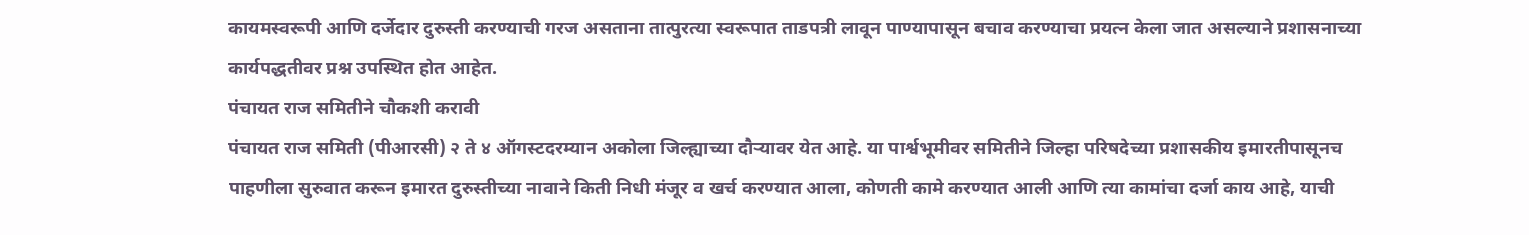कायमस्वरूपी आणि दर्जेदार दुरुस्ती करण्याची गरज असताना तात्पुरत्या स्वरूपात ताडपत्री लावून पाण्यापासून बचाव करण्याचा प्रयत्न केला जात असल्याने प्रशासनाच्या कार्यपद्धतीवर प्रश्न उपस्थित होत आहेत.
पंचायत राज समितीने चौकशी करावी
पंचायत राज समिती (पीआरसी) २ ते ४ ऑगस्टदरम्यान अकोला जिल्ह्याच्या दौऱ्यावर येत आहे. या पार्श्वभूमीवर समितीने जिल्हा परिषदेच्या प्रशासकीय इमारतीपासूनच पाहणीला सुरुवात करून इमारत दुरुस्तीच्या नावाने किती निधी मंजूर व खर्च करण्यात आला, कोणती कामे करण्यात आली आणि त्या कामांचा दर्जा काय आहे, याची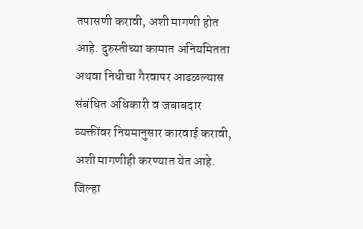तपासणी करावी, अशी मागणी होत आहे. दुरुस्तीच्या कामात अनियमितता अथवा निधीचा गैरवापर आढळल्यास संबंधित अधिकारी व जबाबदार व्यक्तींवर नियमानुसार कारवाई करावी, अशी मागणीही करण्यात येत आहे. जिल्हा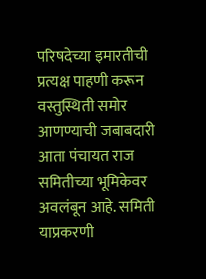परिषदेच्या इमारतीची प्रत्यक्ष पाहणी करून वस्तुस्थिती समोर आणण्याची जबाबदारी आता पंचायत राज समितीच्या भूमिकेवर अवलंबून आहे. समिती याप्रकरणी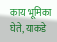काय भूमिका घेते, याकडे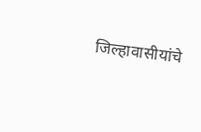जिल्हावासीयांचे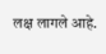लक्ष लागले आहे.